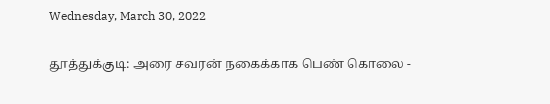Wednesday, March 30, 2022

தூத்துக்குடி: அரை சவரன் நகைக்காக பெண் கொலை -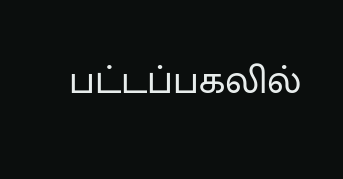பட்டப்பகலில்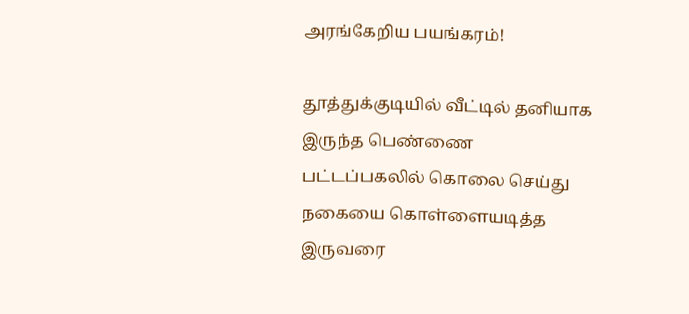அரங்கேறிய பயங்கரம்!

தூத்துக்குடியில் வீட்டில் தனியாக இருந்த பெண்ணை பட்டப்பகலில் கொலை செய்து நகையை கொள்ளையடித்த இருவரை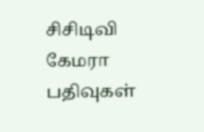சிசிடிவி கேமரா பதிவுகள்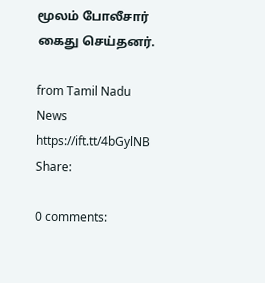மூலம் போலீசார் கைது செய்தனர்.

from Tamil Nadu News https://ift.tt/4bGylNB
Share:

0 comments: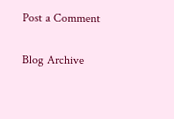Post a Comment

Blog Archive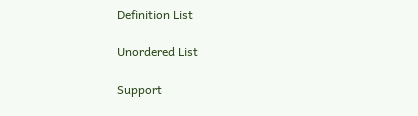Definition List

Unordered List

Support